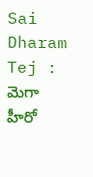Sai Dharam Tej : మెగా హీరో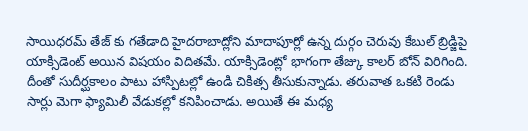సాయిధరమ్ తేజ్ కు గతేడాది హైదరాబాద్లోని మాదాపూర్లో ఉన్న దుర్గం చెరువు కేబుల్ బ్రిడ్జిపై యాక్సిడెంట్ అయిన విషయం విదితమే. యాక్సిడెంట్లో భాగంగా తేజ్కు కాలర్ బోన్ విరిగింది. దీంతో సుదీర్ఘకాలం పాటు హాస్పిటల్లో ఉండి చికిత్స తీసుకున్నాడు. తరువాత ఒకటి రెండు సార్లు మెగా ఫ్యామిలీ వేడుకల్లో కనిపించాడు. అయితే ఈ మధ్య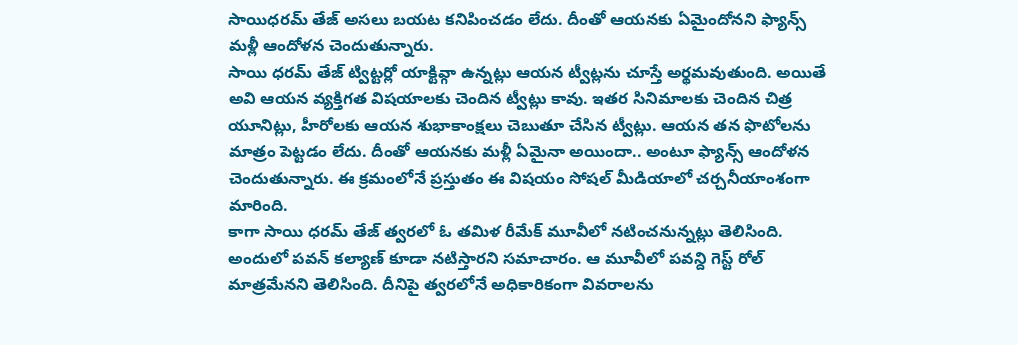సాయిధరమ్ తేజ్ అసలు బయట కనిపించడం లేదు. దీంతో ఆయనకు ఏమైందోనని ఫ్యాన్స్ మళ్లీ ఆందోళన చెందుతున్నారు.
సాయి ధరమ్ తేజ్ ట్విట్టర్లో యాక్టివ్గా ఉన్నట్లు ఆయన ట్వీట్లను చూస్తే అర్థమవుతుంది. అయితే అవి ఆయన వ్యక్తిగత విషయాలకు చెందిన ట్వీట్లు కావు. ఇతర సినిమాలకు చెందిన చిత్ర యూనిట్లు, హీరోలకు ఆయన శుభాకాంక్షలు చెబుతూ చేసిన ట్వీట్లు. ఆయన తన ఫొటోలను మాత్రం పెట్టడం లేదు. దీంతో ఆయనకు మళ్లీ ఏమైనా అయిందా.. అంటూ ఫ్యాన్స్ ఆందోళన చెందుతున్నారు. ఈ క్రమంలోనే ప్రస్తుతం ఈ విషయం సోషల్ మీడియాలో చర్చనీయాంశంగా మారింది.
కాగా సాయి ధరమ్ తేజ్ త్వరలో ఓ తమిళ రీమేక్ మూవీలో నటించనున్నట్లు తెలిసింది. అందులో పవన్ కల్యాణ్ కూడా నటిస్తారని సమాచారం. ఆ మూవీలో పవన్ది గెస్ట్ రోల్ మాత్రమేనని తెలిసింది. దీనిపై త్వరలోనే అధికారికంగా వివరాలను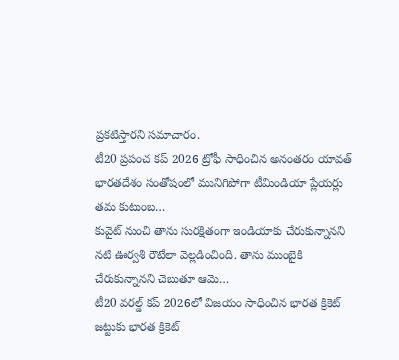ప్రకటిస్తారని సమాచారం.
టీ20 ప్రపంచ కప్ 2026 ట్రోఫీ సాధించిన అనంతరం యావత్ భారతదేశం సంతోషంలో మునిగిపోగా టీమిండియా ప్లేయర్లు తమ కుటుంబ…
కువైట్ నుంచి తాను సురక్షితంగా ఇండియాకు చేరుకున్నానని నటి ఊర్వశి రౌటేలా వెల్లడించింది. తాను ముంబైకి చేరుకున్నానని చెబుతూ ఆమె…
టీ20 వరల్డ్ కప్ 2026లో విజయం సాధించిన భారత క్రికెట్ జట్టుకు భారత క్రికెట్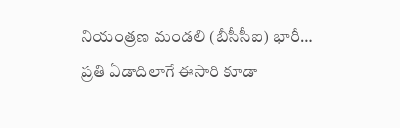నియంత్రణ మండలి (బీసీసీఐ) భారీ…
ప్రతి ఏడాదిలాగే ఈసారి కూడా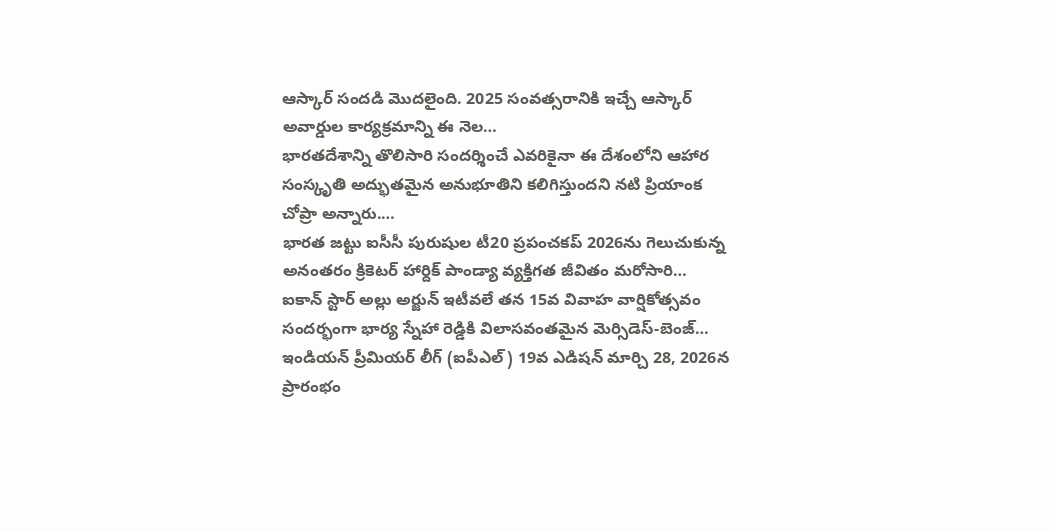ఆస్కార్ సందడి మొదలైంది. 2025 సంవత్సరానికి ఇచ్చే ఆస్కార్ అవార్డుల కార్యక్రమాన్ని ఈ నెల…
భారతదేశాన్ని తొలిసారి సందర్శించే ఎవరికైనా ఈ దేశంలోని ఆహార సంస్కృతి అద్భుతమైన అనుభూతిని కలిగిస్తుందని నటి ప్రియాంక చోప్రా అన్నారు.…
భారత జట్టు ఐసీసీ పురుషుల టీ20 ప్రపంచకప్ 2026ను గెలుచుకున్న అనంతరం క్రికెటర్ హార్దిక్ పాండ్యా వ్యక్తిగత జీవితం మరోసారి…
ఐకాన్ స్టార్ అల్లు అర్జున్ ఇటీవలే తన 15వ వివాహ వార్షికోత్సవం సందర్భంగా భార్య స్నేహా రెడ్డికి విలాసవంతమైన మెర్సిడెస్-బెంజ్…
ఇండియన్ ప్రీమియర్ లీగ్ (ఐపీఎల్) 19వ ఎడిషన్ మార్చి 28, 2026న ప్రారంభం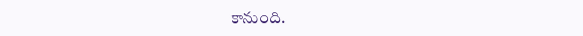కానుంది.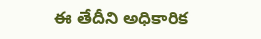ఈ తేదీని అధికారిక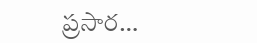ప్రసార…